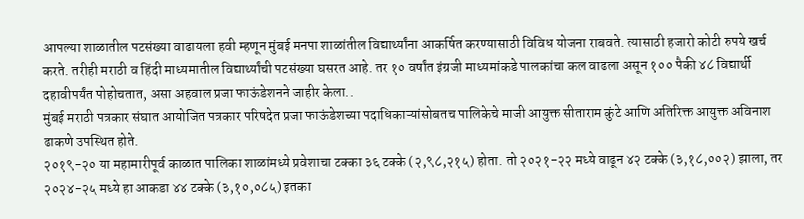आपल्या शाळातील पटसंख्या वाढायला हवी म्हणून मुंबई मनपा शाळांतील विद्यार्थ्यांना आकर्षित करण्यासाठी विविध योजना राबवते. त्यासाठी हजारो कोटी रुपये खर्च करते. तरीही मराठी व हिंदी माध्यमातील विद्यार्थ्यांची पटसंख्या घसरत आहे. तर १० वर्षांत इंग्रजी माध्यमांकडे पालकांचा कल वाढला असून १०० पैकी ४८ विद्यार्थी दहावीपर्यंत पोहोचतात, असा अहवाल प्रजा फाऊंडेशनने जाहीर केला..
मुंबई मराठी पत्रकार संघात आयोजित पत्रकार परिषदेत प्रजा फाऊंडेशच्या पदाधिकाऱ्यांसोबतच पालिकेचे माजी आयुक्त सीताराम कुंटे आणि अतिरिक्त आयुक्त अविनाश ढाकणे उपस्थित होते.
२०१९-२० या महामारीपूर्व काळात पालिका शाळांमध्ये प्रवेशाचा टक्का ३६ टक्के (२,९८,२१५) होता. तो २०२१-२२ मध्ये वाढून ४२ टक्के (३,१८,००२) झाला, तर २०२४-२५ मध्ये हा आकडा ४४ टक्के (३,१०,०८५) इतका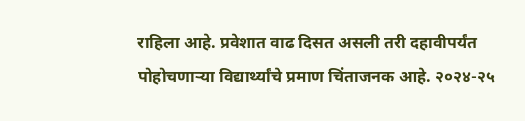राहिला आहे. प्रवेशात वाढ दिसत असली तरी दहावीपर्यंत पोहोचणाऱ्या विद्यार्थ्यांचे प्रमाण चिंताजनक आहे. २०२४-२५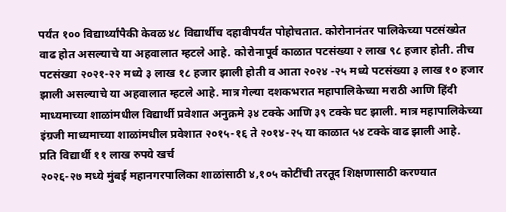पर्यंत १०० विद्यार्थ्यांपैकी केवळ ४८ विद्यार्थीच दहावीपर्यंत पोहोचतात. कोरोनानंतर पालिकेच्या पटसंख्येत वाढ होत असल्याचे या अहवालात म्हटले आहे. कोरोनापूर्व काळात पटसंख्या २ लाख ९८ हजार होती. तीच पटसंख्या २०२१-२२ मध्ये ३ लाख १८ हजार झाली होती व आता २०२४ -२५ मध्ये पटसंख्या ३ लाख १० हजार झाली असल्याचे या अहवालात म्हटले आहे. मात्र गेल्या दशकभरात महापालिकेच्या मराठी आणि हिंदी माध्यमाच्या शाळांमधील विद्यार्थी प्रवेशात अनुक्रमे ३४ टक्के आणि ३९ टक्के घट झाली. मात्र महापालिकेच्या इंग्रजी माध्यमाच्या शाळांमधील प्रवेशात २०१५-१६ ते २०१४-२५ या काळात ५४ टक्के वाढ झाली आहे.
प्रति विद्यार्थी ११ लाख रुपये खर्च
२०२६-२७ मध्ये मुंबई महानगरपालिका शाळांसाठी ४,१०५ कोटींची तरतूद शिक्षणासाठी करण्यात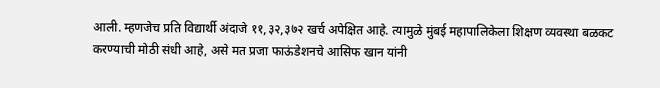आली. म्हणजेच प्रति विद्यार्थी अंदाजे ११,३२,३७२ खर्च अपेक्षित आहे. त्यामुळे मुंबई महापालिकेला शिक्षण व्यवस्था बळकट करण्याची मोठी संधी आहे, असे मत प्रजा फाऊंडेशनचे आसिफ खान यांनी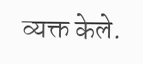व्यक्त केले.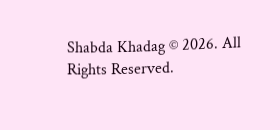Shabda Khadag © 2026. All Rights Reserved.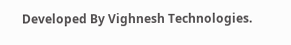Developed By Vighnesh Technologies.